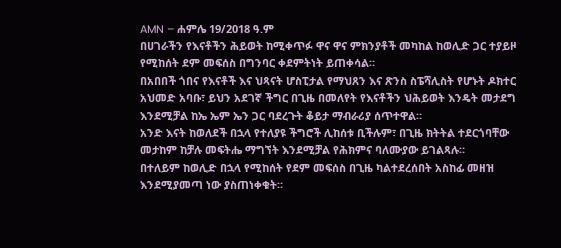AMN – ሐምሌ 19/2018 ዓ.ም
በሀገራችን የእናቶችን ሕይወት ከሚቀጥፉ ዋና ዋና ምክንያቶች መካከል ከወሊድ ጋር ተያይዞ የሚከሰት ደም መፍሰስ በግንባር ቀደምትነት ይጠቀሳል።
በአበበች ጎበና የእናቶች እና ህጻናት ሆስፒታል የማህጸን እና ጽንስ ስፔሻሊስት የሆኑት ዶክተር አህመድ አባቡ፣ ይህን አደገኛ ችግር በጊዜ በመለየት የእናቶችን ህሕይወት እንዴት መታደግ እንደሚቻል ከኤ ኤም ኤን ጋር ባደረጉት ቆይታ ማብራሪያ ሰጥተዋል።
አንድ እናት ከወለደች በኋላ የተለያዩ ችግሮች ሊከሰቱ ቢችሉም፣ በጊዜ ክትትል ተደርጎባቸው መታከም ከቻሉ መፍትሔ ማግኘት እንደሚቻል የሕክምና ባለሙያው ይገልጻሉ።
በተለይም ከወሊድ በኋላ የሚከሰት የደም መፍሰስ በጊዜ ካልተደረሰበት አስከፊ መዘዝ እንደሚያመጣ ነው ያስጠነቀቁት።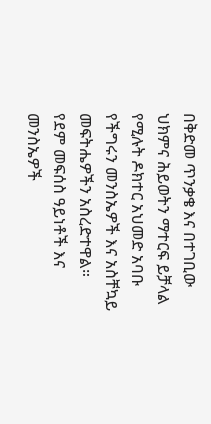በቅድመ ጥንቃቄ እና በተገቢው ህክምና ሕይወትን ማተርፍ ይቻላል የሚሉት ዶክተር አህመድ አባቡ የችግሩን መንስኤዎች እና አስቸኳይ መፍትሔዎችን አስረድተዋል።
የደም መፍሰስ ዓይነቶች እና መንስኤዎች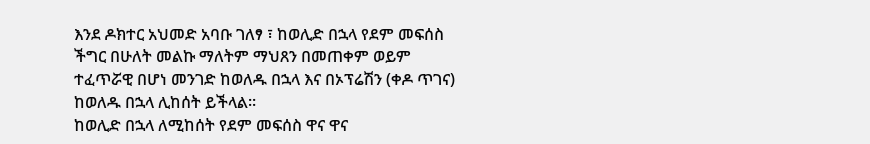እንደ ዶክተር አህመድ አባቡ ገለፃ ፣ ከወሊድ በኋላ የደም መፍሰስ ችግር በሁለት መልኩ ማለትም ማህጸን በመጠቀም ወይም ተፈጥሯዊ በሆነ መንገድ ከወለዱ በኋላ እና በኦፕሬሽን (ቀዶ ጥገና) ከወለዱ በኋላ ሊከሰት ይችላል።
ከወሊድ በኋላ ለሚከሰት የደም መፍሰስ ዋና ዋና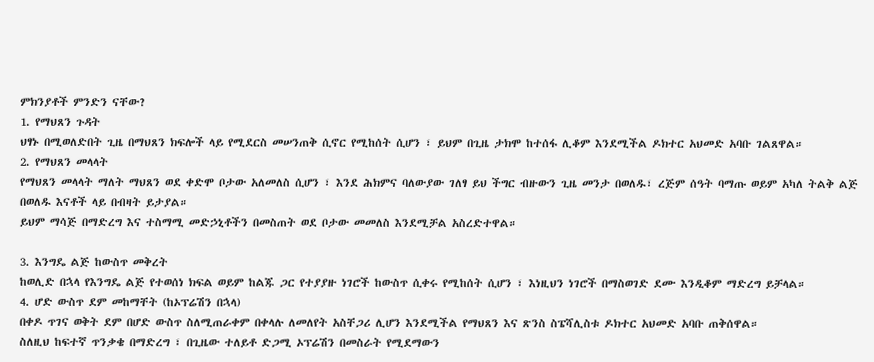ምክንያቶች ምንድን ናቸው?
1. የማህጸን ጉዳት
ህፃኑ በሚወለድበት ጊዜ በማህጸን ክፍሎች ላይ የሚደርስ መሠንጠቅ ሲኖር የሚከሰት ሲሆን ፣ ይህም በጊዜ ታክሞ ከተሰፋ ሊቆም እንደሚችል ዶክተር አህመድ አባቡ ገልጸዋል።
2. የማህጸን መላላት
የማህጸን መላላት ማለት ማህጸን ወደ ቀድሞ ቦታው አለመለስ ሲሆን ፣ እንደ ሕክምና ባለውያው ገለፃ ይህ ችግር ብዙውን ጊዜ መንታ በወለዱ፣ ረጅም ሰዓት ባማጡ ወይም አካለ ትልቅ ልጅ በወለዱ እናቶች ላይ በብዛት ይታያል።
ይህም ማሳጅ በማድረግ እና ተስማሚ መድኃኒቶችን በመስጠት ወደ ቦታው መመለስ እንደሚቻል አስረድተዋል።

3. እንግዴ ልጅ ከውስጥ መቅረት
ከወሊድ በኋላ የእንግዴ ልጅ የተወሰነ ክፍል ወይም ከልጁ ጋር የተያያዙ ነገሮች ከውስጥ ሲቀሩ የሚከሰት ሲሆን ፣ እነዚህን ነገሮች በማስወገድ ደሙ እንዲቆም ማድረግ ይቻላል።
4. ሆድ ውስጥ ደም መከማቸት (ከኦፕሬሽን በኋላ)
በቀዶ ጥገና ወቅት ደም በሆድ ውስጥ ስለሚጠራቀም በቀላሉ ለመለየት አስቸጋሪ ሊሆን እንደሚችል የማህጸን እና ጽንስ ስፔሻሊስቱ ዶክተር አህመድ አባቡ ጠቅሰዋል።
ስለዚህ ከፍተኛ ጥንቃቄ በማድረግ ፣ በጊዜው ተለይቶ ድጋሚ ኦፕሬሽን በመስራት የሚደማውን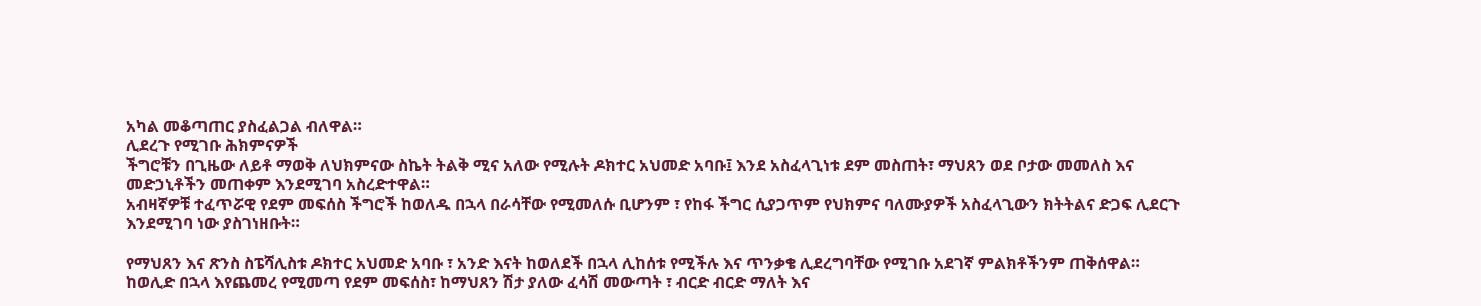አካል መቆጣጠር ያስፈልጋል ብለዋል።
ሊደረጉ የሚገቡ ሕክምናዎች
ችግሮቹን በጊዜው ለይቶ ማወቅ ለህክምናው ስኬት ትልቅ ሚና አለው የሚሉት ዶክተር አህመድ አባቡ፤ እንደ አስፈላጊነቱ ደም መስጠት፣ ማህጸን ወደ ቦታው መመለስ እና መድኃኒቶችን መጠቀም እንደሚገባ አስረድተዋል።
አብዛኛዎቹ ተፈጥሯዊ የደም መፍሰስ ችግሮች ከወለዱ በኋላ በራሳቸው የሚመለሱ ቢሆንም ፣ የከፋ ችግር ሲያጋጥም የህክምና ባለሙያዎች አስፈላጊውን ክትትልና ድጋፍ ሊደርጉ እንደሚገባ ነው ያስገነዘቡት።

የማህጸን እና ጽንስ ስፔሻሊስቱ ዶክተር አህመድ አባቡ ፣ አንድ እናት ከወለደች በኋላ ሊከሰቱ የሚችሉ እና ጥንቃቄ ሊደረግባቸው የሚገቡ አደገኛ ምልክቶችንም ጠቅሰዋል።
ከወሊድ በኋላ እየጨመረ የሚመጣ የደም መፍሰስ፣ ከማህጸን ሽታ ያለው ፈሳሽ መውጣት ፣ ብርድ ብርድ ማለት እና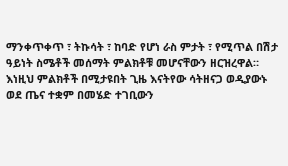ማንቀጥቀጥ ፣ ትኩሳት ፣ ከባድ የሆነ ራስ ምታት ፣ የሚጥል በሽታ ዓይነት ስሜቶች መሰማት ምልክቶቹ መሆናቸውን ዘርዝረዋል።
እነዚህ ምልክቶች በሚታዩበት ጊዜ እናትየው ሳትዘናጋ ወዲያውኑ ወደ ጤና ተቋም በመሄድ ተገቢውን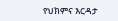የህክምና እርዳታ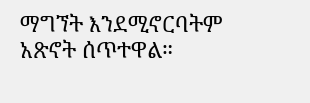ማግኘት እንደሚኖርባትም አጽኖት ሰጥተዋል።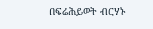በፍሬሕይወት ብርሃኑ